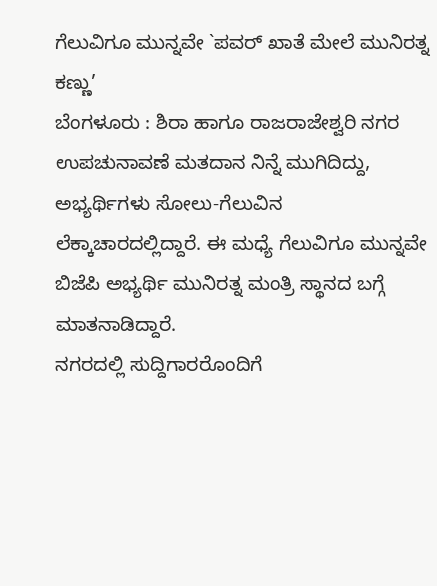ಗೆಲುವಿಗೂ ಮುನ್ನವೇ `ಪವರ್ ಖಾತೆ ಮೇಲೆ ಮುನಿರತ್ನ ಕಣ್ಣು’
ಬೆಂಗಳೂರು : ಶಿರಾ ಹಾಗೂ ರಾಜರಾಜೇಶ್ವರಿ ನಗರ ಉಪಚುನಾವಣೆ ಮತದಾನ ನಿನ್ನೆ ಮುಗಿದಿದ್ದು, ಅಭ್ಯರ್ಥಿಗಳು ಸೋಲು-ಗೆಲುವಿನ ಲೆಕ್ಕಾಚಾರದಲ್ಲಿದ್ದಾರೆ. ಈ ಮಧ್ಯೆ ಗೆಲುವಿಗೂ ಮುನ್ನವೇ ಬಿಜೆಪಿ ಅಭ್ಯರ್ಥಿ ಮುನಿರತ್ನ ಮಂತ್ರಿ ಸ್ಥಾನದ ಬಗ್ಗೆ ಮಾತನಾಡಿದ್ದಾರೆ.
ನಗರದಲ್ಲಿ ಸುದ್ದಿಗಾರರೊಂದಿಗೆ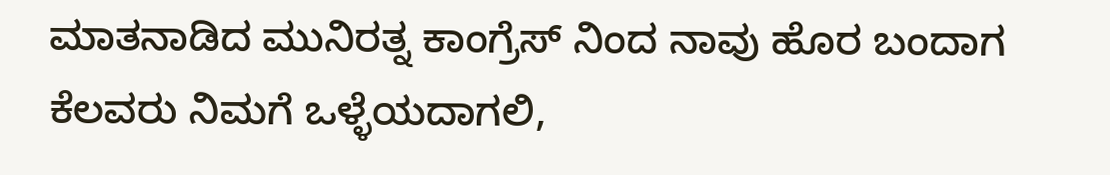ಮಾತನಾಡಿದ ಮುನಿರತ್ನ ಕಾಂಗ್ರೆಸ್ ನಿಂದ ನಾವು ಹೊರ ಬಂದಾಗ ಕೆಲವರು ನಿಮಗೆ ಒಳ್ಳೆಯದಾಗಲಿ,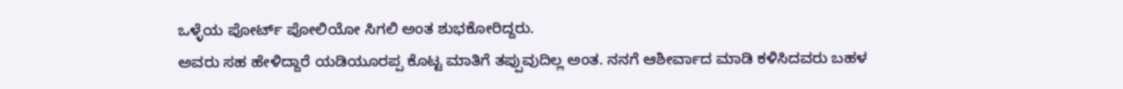ಒಳ್ಳೆಯ ಪೋರ್ಟ್ ಪೋಲಿಯೋ ಸಿಗಲಿ ಅಂತ ಶುಭಕೋರಿದ್ದರು.
ಅವರು ಸಹ ಹೇಳಿದ್ದಾರೆ ಯಡಿಯೂರಪ್ಪ ಕೊಟ್ಟ ಮಾತಿಗೆ ತಪ್ಪುವುದಿಲ್ಲ ಅಂತ. ನನಗೆ ಆಶೀರ್ವಾದ ಮಾಡಿ ಕಳಿಸಿದವರು ಬಹಳ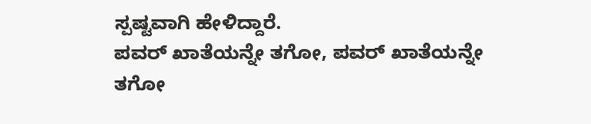ಸ್ಪಷ್ಟವಾಗಿ ಹೇಳಿದ್ದಾರೆ.
ಪವರ್ ಖಾತೆಯನ್ನೇ ತಗೋ, ಪವರ್ ಖಾತೆಯನ್ನೇ ತಗೋ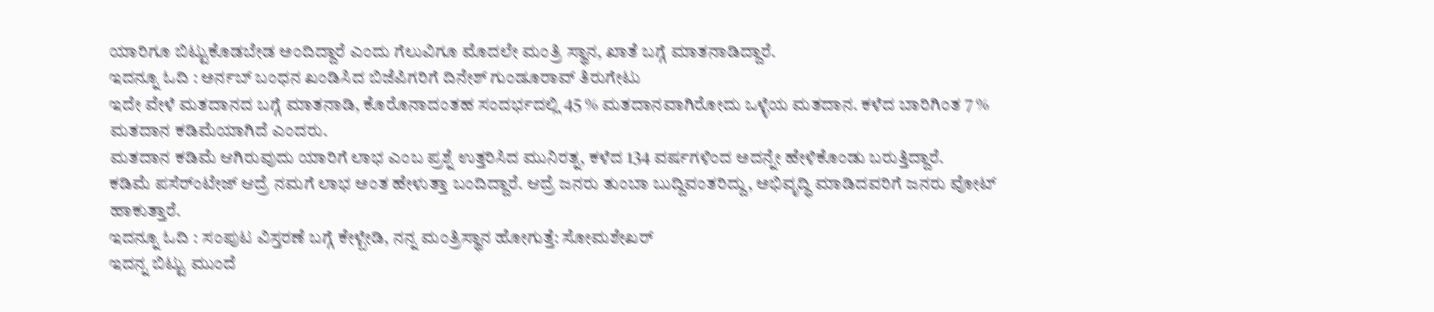ಯಾರಿಗೂ ಬಿಟ್ಟುಕೊಡಬೇಡ ಅಂದಿದ್ದಾರೆ ಎಂದು ಗೆಲುವಿಗೂ ಮೊದಲೇ ಮಂತ್ರಿ ಸ್ಥಾನ, ಖಾತೆ ಬಗ್ಗೆ ಮಾತನಾಡಿದ್ದಾರೆ.
ಇದನ್ನೂ ಓದಿ : ಅರ್ನಬ್ ಬಂಧನ ಖಂಡಿಸಿದ ಬಿಜೆಪಿಗರಿಗೆ ದಿನೇಶ್ ಗುಂಡೂರಾವ್ ತಿರುಗೇಟು
ಇದೇ ವೇಳೆ ಮತದಾನದ ಬಗ್ಗೆ ಮಾತನಾಡಿ, ಕೊರೊನಾದಂತಹ ಸಂದರ್ಭದಲ್ಲಿ 45 % ಮತದಾನವಾಗಿರೋದು ಒಳ್ಳೆಯ ಮತದಾನ. ಕಳೆದ ಬಾರಿಗಿಂತ 7 % ಮತದಾನ ಕಡಿಮೆಯಾಗಿದೆ ಎಂದರು.
ಮತದಾನ ಕಡಿಮೆ ಆಗಿರುವುದು ಯಾರಿಗೆ ಲಾಭ ಎಂಬ ಪ್ರಶ್ನೆ ಉತ್ತರಿಸಿದ ಮುನಿರತ್ನ, ಕಳೆದ 134 ವರ್ಷಗಳಿಂದ ಅದನ್ನೇ ಹೇಳಿಕೊಂಡು ಬರುತ್ತಿದ್ದಾರೆ.
ಕಡಿಮೆ ಪಸೆರ್ಂಟೇಜ್ ಆದ್ರೆ ನಮಗೆ ಲಾಭ ಅಂತ ಹೇಳುತ್ತಾ ಬಂದಿದ್ದಾರೆ. ಆದ್ರೆ ಜನರು ತುಂಬಾ ಬುದ್ದಿವಂತರಿದ್ದು, ಅಭಿವೃದ್ಧಿ ಮಾಡಿದವರಿಗೆ ಜನರು ವೋಟ್ ಹಾಕುತ್ತಾರೆ.
ಇದನ್ನೂ ಓದಿ : ಸಂಪುಟ ವಿಸ್ತರಣೆ ಬಗ್ಗೆ ಕೇಳ್ಬೇಡಿ, ನನ್ನ ಮಂತ್ರಿಸ್ಥಾನ ಹೋಗುತ್ತೆ: ಸೋಮಶೇಖರ್
ಇದನ್ನ ಬಿಟ್ಟು ಮುಂದೆ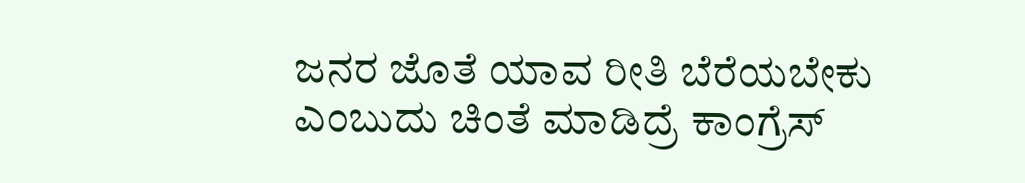ಜನರ ಜೊತೆ ಯಾವ ರೀತಿ ಬೆರೆಯಬೇಕು ಎಂಬುದು ಚಿಂತೆ ಮಾಡಿದ್ರೆ ಕಾಂಗ್ರೆಸ್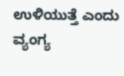ಉಳಿಯುತ್ತೆ ಎಂದು ವ್ಯಂಗ್ಯ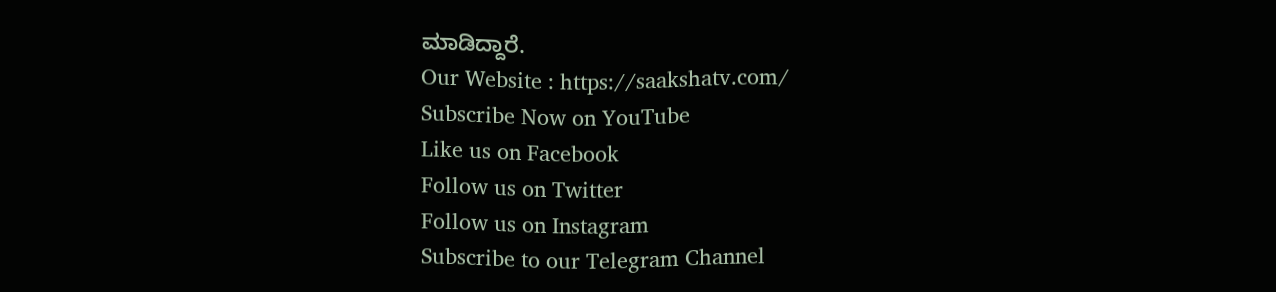ಮಾಡಿದ್ದಾರೆ.
Our Website : https://saakshatv.com/
Subscribe Now on YouTube
Like us on Facebook
Follow us on Twitter
Follow us on Instagram
Subscribe to our Telegram Channel